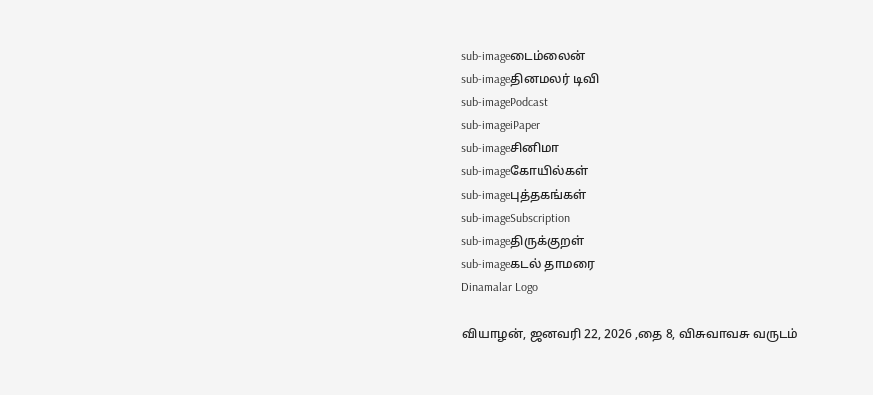sub-imageடைம்லைன்
sub-imageதினமலர் டிவி
sub-imagePodcast
sub-imageiPaper
sub-imageசினிமா
sub-imageகோயில்கள்
sub-imageபுத்தகங்கள்
sub-imageSubscription
sub-imageதிருக்குறள்
sub-imageகடல் தாமரை
Dinamalar Logo

வியாழன், ஜனவரி 22, 2026 ,தை 8, விசுவாவசு வருடம்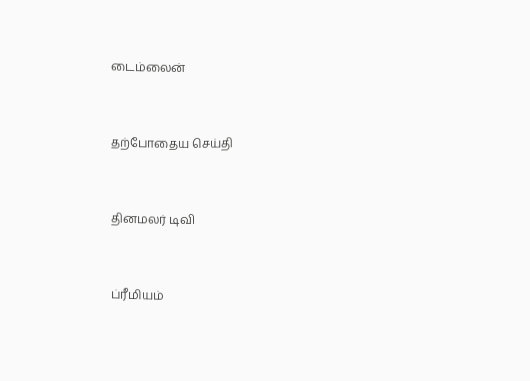டைம்லைன்


தற்போதைய செய்தி


தினமலர் டிவி


ப்ரீமியம்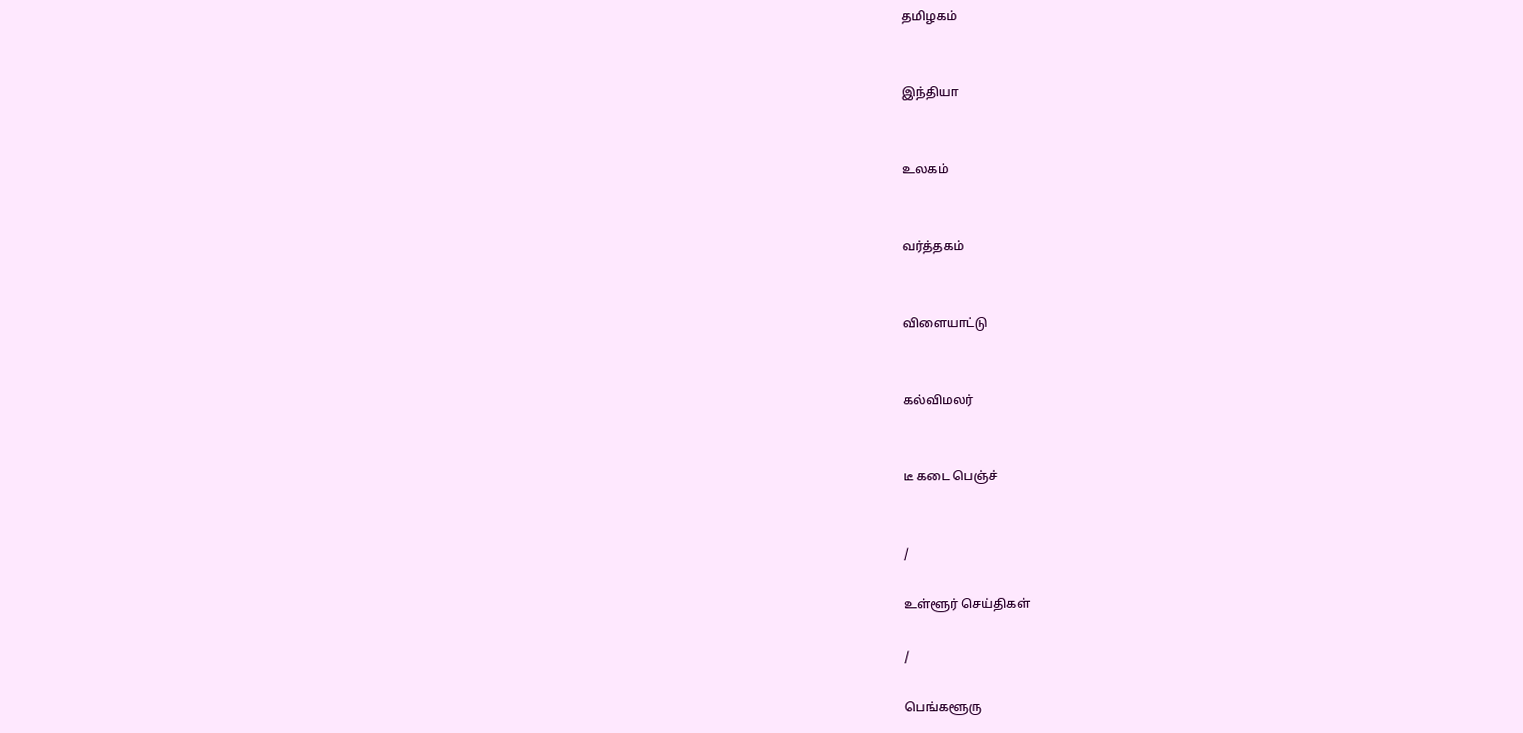தமிழகம்


இந்தியா


உலகம்


வர்த்தகம்


விளையாட்டு


கல்விமலர்


டீ கடை பெஞ்ச்


/

உள்ளூர் செய்திகள்

/

பெங்களூரு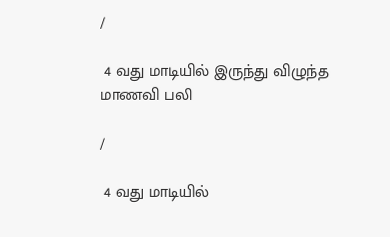/

 4 வது மாடியில் இருந்து விழுந்த மாணவி பலி

/

 4 வது மாடியில்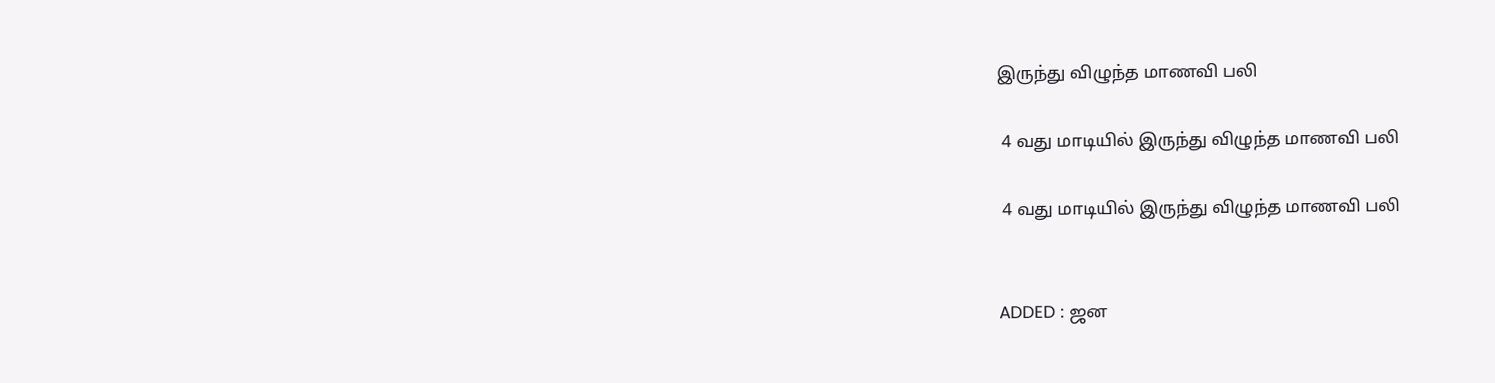இருந்து விழுந்த மாணவி பலி

 4 வது மாடியில் இருந்து விழுந்த மாணவி பலி

 4 வது மாடியில் இருந்து விழுந்த மாணவி பலி


ADDED : ஜன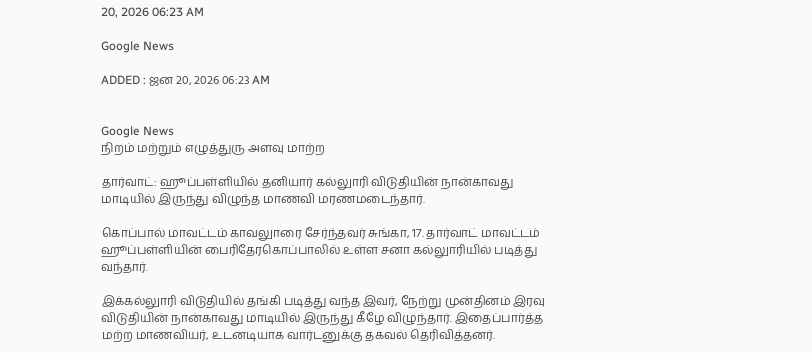20, 2026 06:23 AM

Google News

ADDED : ஜன 20, 2026 06:23 AM


Google News
நிறம் மற்றும் எழுத்துரு அளவு மாற்ற

தார்வாட்: ஹூப்பள்ளியில் தனியார் கல்லுாரி விடுதியின் நான்காவது மாடியில் இருந்து விழுந்த மாணவி மரணமடைந்தார்.

கொப்பால் மாவட்டம் காவலுாரை சேர்ந்தவர் சுங்கா, 17. தார்வாட் மாவட்டம் ஹூப்பள்ளியின் பைரிதேரகொப்பாலில் உள்ள சனா கல்லுாரியில் படித்து வந்தார்.

இக்கல்லுாரி விடுதியில் தங்கி படித்து வந்த இவர், நேற்று முன்தினம் இரவு விடுதியின் நான்காவது மாடியில் இருந்து கீழே விழுந்தார். இதைப்பார்த்த மற்ற மாணவியர், உடனடியாக வார்டனுக்கு தகவல் தெரிவித்தனர்.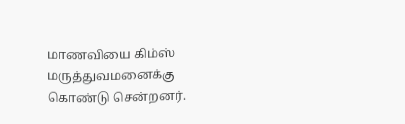மாணவியை கிம்ஸ் மருத்துவமனைக்கு கொண்டு சென்றனர்.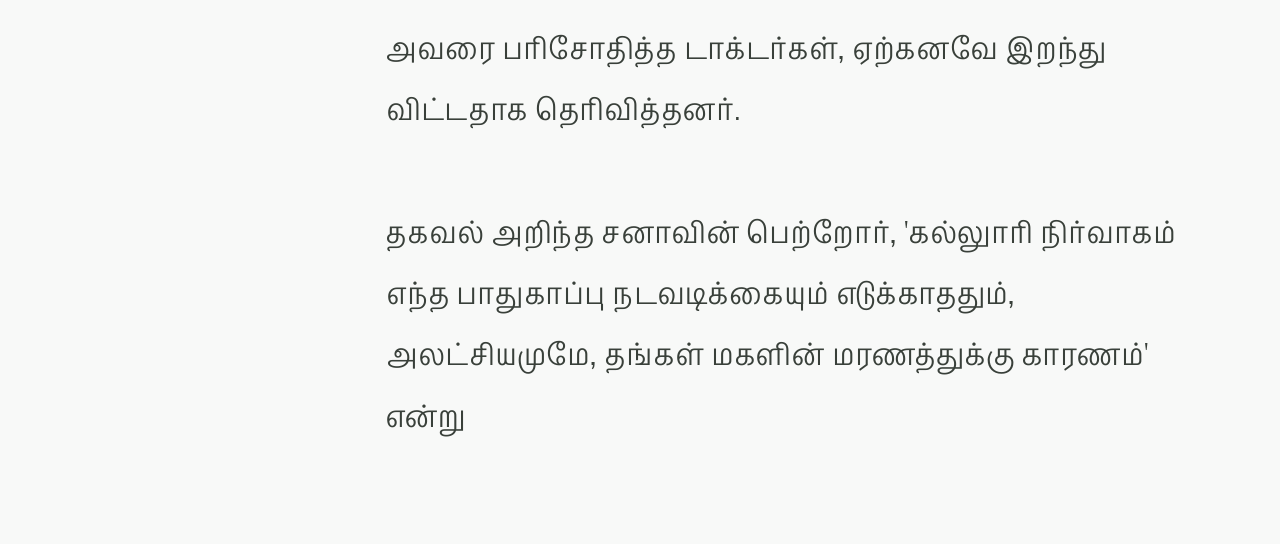அவரை பரிசோதித்த டாக்டர்கள், ஏற்கனவே இறந்து விட்டதாக தெரிவித்தனர்.

தகவல் அறிந்த சனாவின் பெற்றோர், 'கல்லுாரி நிர்வாகம் எந்த பாதுகாப்பு நடவடிக்கையும் எடுக்காததும், அலட்சியமுமே, தங்கள் மகளின் மரணத்துக்கு காரணம்' என்று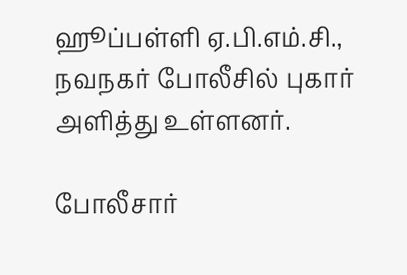ஹூப்பள்ளி ஏ.பி.எம்.சி., நவநகர் போலீசில் புகார் அளித்து உள்ளனர்.

போலீசார்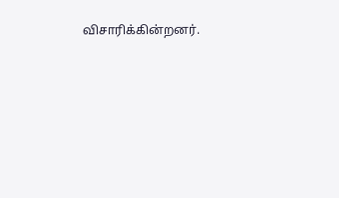விசாரிக்கின்றனர்.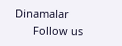Dinamalar
      Follow us